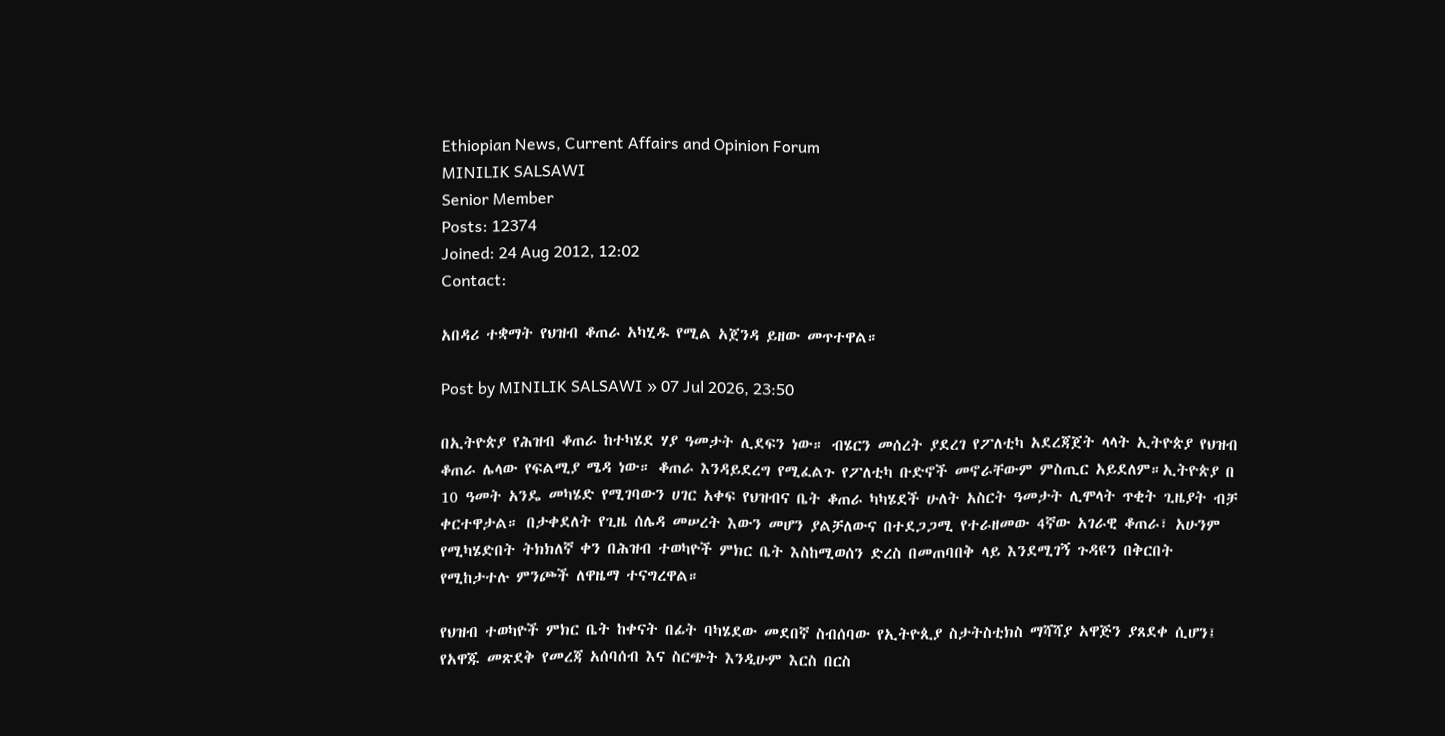Ethiopian News, Current Affairs and Opinion Forum
MINILIK SALSAWI
Senior Member
Posts: 12374
Joined: 24 Aug 2012, 12:02
Contact:

አበዳሪ ተቋማት የህዝብ ቆጠራ አካሂዱ የሚል አጀንዳ ይዘው መጥተዋል።

Post by MINILIK SALSAWI » 07 Jul 2026, 23:50

በኢትዮጵያ የሕዝብ ቆጠራ ከተካሄደ ሃያ ዓመታት ሊደፍን ነው። ብሄርን መሰረት ያደረገ የፖለቲካ አደረጃጀት ላላት ኢትዮጵያ የህዝብ ቆጠራ ሌላው የፍልሚያ ሜዳ ነው። ቆጠራ እንዳይደረግ የሚፈልጉ የፖለቲካ ቡድኖች መኖራቸውም ምስጢር አይደለም።ኢትዮጵያ በ 10 ዓመት አንዴ መካሄድ የሚገባውን ሀገር አቀፍ የህዝብና ቤት ቆጠራ ካካሄደች ሁለት አስርት ዓመታት ሊሞላት ጥቂት ጊዜያት ብቻ ቀርተዋታል። በታቀደለት የጊዜ ሰሌዳ መሠረት እውን መሆን ያልቻለውና በተደጋጋሚ የተራዘመው 4ኛው አገራዊ ቆጠራ፣ አሁንም የሚካሄድበት ትክክለኛ ቀን በሕዝብ ተወካዮች ምክር ቤት እስከሚወሰን ድረስ በመጠባበቅ ላይ እንደሚገኝ ጉዳዩን በቅርበት የሚከታተሉ ምንጮች ለዋዜማ ተናግረዋል።

የህዝብ ተወካዮች ምክር ቤት ከቀናት በፊት ባካሄደው መደበኛ ስብሰባው የኢትዮጲያ ስታትስቲክስ ማሻሻያ አዋጅን ያጸደቀ ሲሆን፤ የአዋጁ መጽደቅ የመረጃ አሰባሰብ እና ስርጭት እንዲሁም እርስ በርስ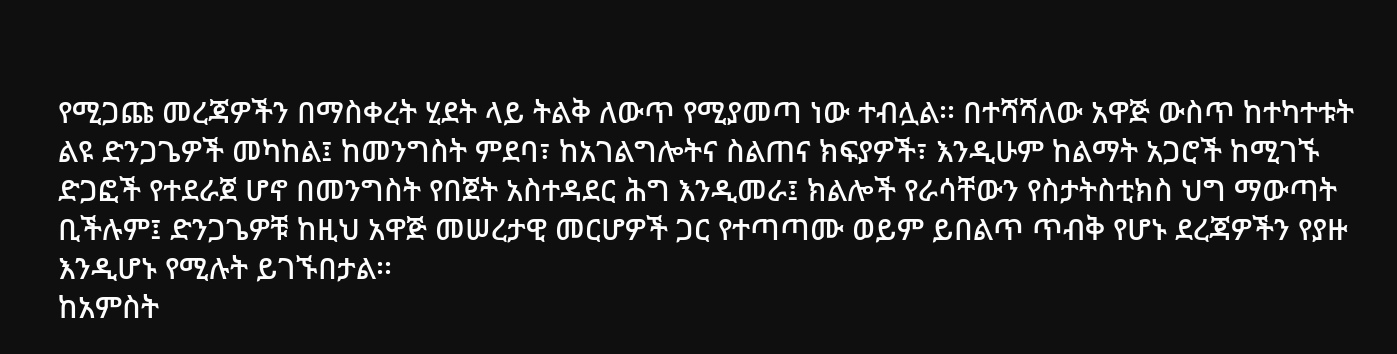የሚጋጩ መረጃዎችን በማስቀረት ሂደት ላይ ትልቅ ለውጥ የሚያመጣ ነው ተብሏል፡፡ በተሻሻለው አዋጅ ውስጥ ከተካተቱት ልዩ ድንጋጌዎች መካከል፤ ከመንግስት ምደባ፣ ከአገልግሎትና ስልጠና ክፍያዎች፣ እንዲሁም ከልማት አጋሮች ከሚገኙ ድጋፎች የተደራጀ ሆኖ በመንግስት የበጀት አስተዳደር ሕግ እንዲመራ፤ ክልሎች የራሳቸውን የስታትስቲክስ ህግ ማውጣት ቢችሉም፤ ድንጋጌዎቹ ከዚህ አዋጅ መሠረታዊ መርሆዎች ጋር የተጣጣሙ ወይም ይበልጥ ጥብቅ የሆኑ ደረጃዎችን የያዙ እንዲሆኑ የሚሉት ይገኙበታል፡፡
ከአምስት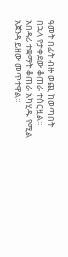ዓመት በፊት ብዙ ወጪ ከወጣበት በኋላ የታቀደው ቆጠራ ተሰርዟል። አበዳሪ ተቋማት ቆጠራ አካሂዱ የሚል አጀንዳ ይዘው መጥተዋል።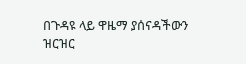በጉዳዩ ላይ ዋዜማ ያሰናዳችውን ዝርዝር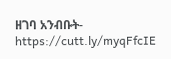ዘገባ አንብቡት- https://cutt.ly/myqFfcIE